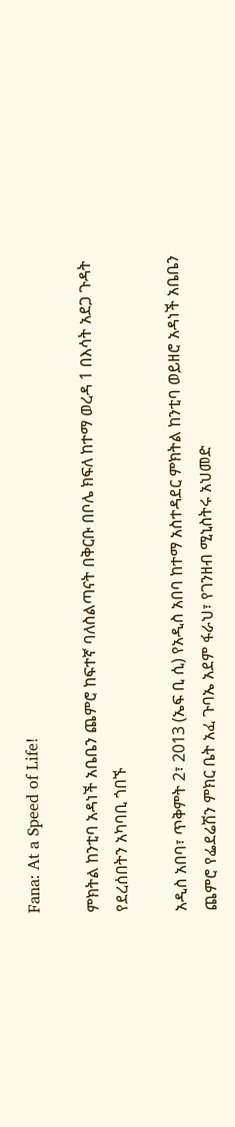Fana: At a Speed of Life!

ምክትል ከንቲባ አዳነች አቤቤን ጨምሮ ከፍተኛ ባለስልጣናት በቅርቡ በቦሌ ክፍለ ከተማ ወረዳ 1 በእሳት አደጋ ጉዳት የደረሰበትን አካባቢ ጎበኙ

አዲስ አበባ፣ ጥቅምት 2፣ 2013 (ኤፍ ቢ ሲ) የአዲስ አበባ ከተማ አስተዳደር ምክትል ከንቲባ ወይዘሮ አዳነች አቤቤን ጨምሮ የፌደሬሽን ምክር ቤት አፈ ጉባኤ አደም ፋራህ፣ የገንዘብ ሚኒስትሩ አህመድ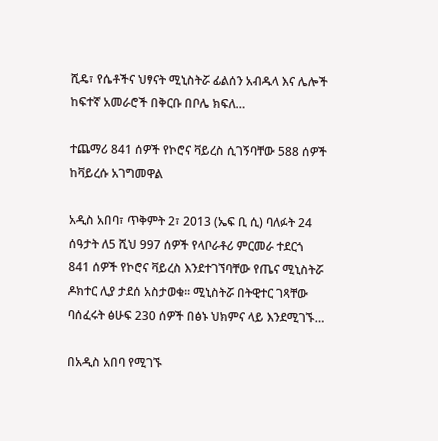ሺዴ፣ የሴቶችና ህፃናት ሚኒስትሯ ፊልሰን አብዱላ እና ሌሎች ከፍተኛ አመራሮች በቅርቡ በቦሌ ክፍለ…

ተጨማሪ 841 ሰዎች የኮሮና ቫይረስ ሲገኝባቸው 588 ሰዎች ከቫይረሱ አገግመዋል

አዲስ አበባ፣ ጥቅምት 2፣ 2013 (ኤፍ ቢ ሲ) ባለፉት 24 ሰዓታት ለ5 ሺህ 997 ሰዎች የላቦራቶሪ ምርመራ ተደርጎ 841 ሰዎች የኮሮና ቫይረስ እንደተገኘባቸው የጤና ሚኒስትሯ ዶክተር ሊያ ታደሰ አስታወቁ፡፡ ሚኒስትሯ በትዊተር ገጻቸው ባሰፈሩት ፅሁፍ 230 ሰዎች በፅኑ ህክምና ላይ እንደሚገኙ…

በአዲስ አበባ የሚገኙ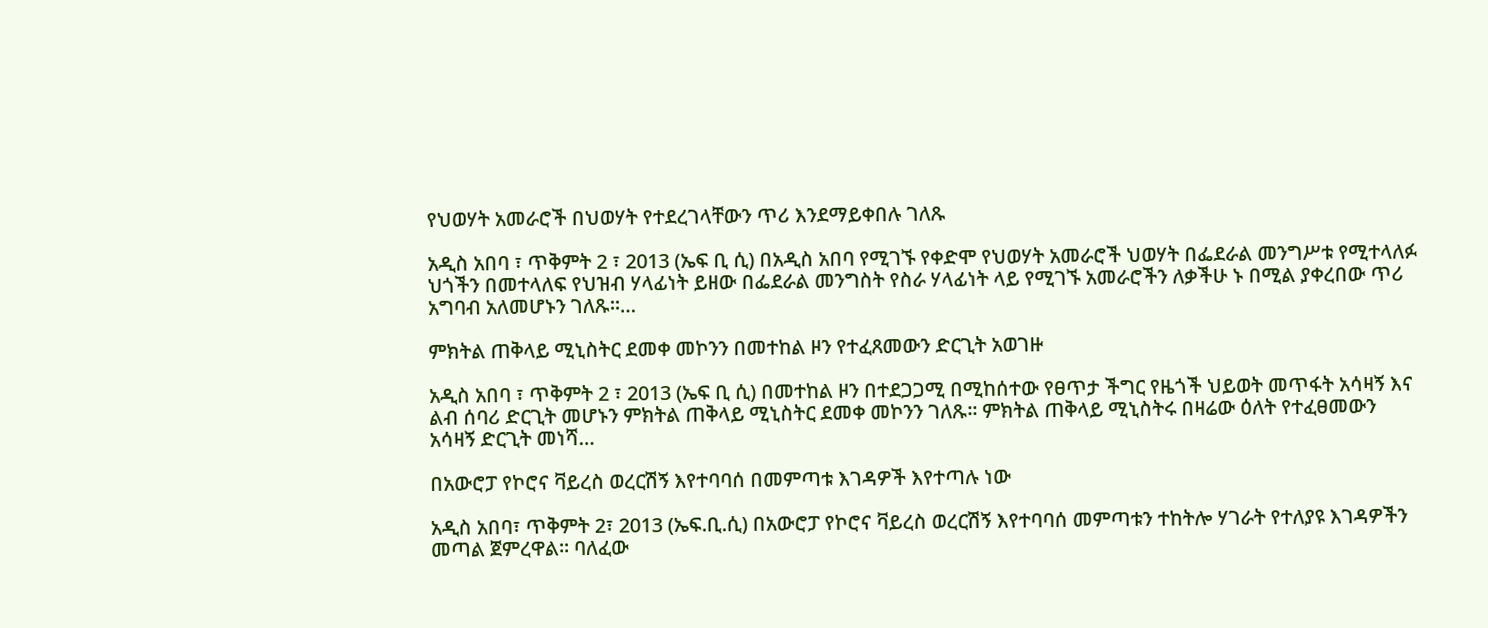የህወሃት አመራሮች በህወሃት የተደረገላቸውን ጥሪ እንደማይቀበሉ ገለጹ

አዲስ አበባ ፣ ጥቅምት 2 ፣ 2013 (ኤፍ ቢ ሲ) በአዲስ አበባ የሚገኙ የቀድሞ የህወሃት አመራሮች ህወሃት በፌደራል መንግሥቱ የሚተላለፉ ህጎችን በመተላለፍ የህዝብ ሃላፊነት ይዘው በፌደራል መንግስት የስራ ሃላፊነት ላይ የሚገኙ አመራሮችን ለቃችሁ ኑ በሚል ያቀረበው ጥሪ አግባብ አለመሆኑን ገለጹ፡፡…

ምክትል ጠቅላይ ሚኒስትር ደመቀ መኮንን በመተከል ዞን የተፈጸመውን ድርጊት አወገዙ

አዲስ አበባ ፣ ጥቅምት 2 ፣ 2013 (ኤፍ ቢ ሲ) በመተከል ዞን በተደጋጋሚ በሚከሰተው የፀጥታ ችግር የዜጎች ህይወት መጥፋት አሳዛኝ እና ልብ ሰባሪ ድርጊት መሆኑን ምክትል ጠቅላይ ሚኒስትር ደመቀ መኮንን ገለጹ፡፡ ምክትል ጠቅላይ ሚኒስትሩ በዛሬው ዕለት የተፈፀመውን አሳዛኝ ድርጊት መነሻ…

በአውሮፓ የኮሮና ቫይረስ ወረርሽኝ እየተባባሰ በመምጣቱ እገዳዎች እየተጣሉ ነው

አዲስ አበባ፣ ጥቅምት 2፣ 2013 (ኤፍ.ቢ.ሲ) በአውሮፓ የኮሮና ቫይረስ ወረርሽኝ እየተባባሰ መምጣቱን ተከትሎ ሃገራት የተለያዩ እገዳዎችን መጣል ጀምረዋል፡፡ ባለፈው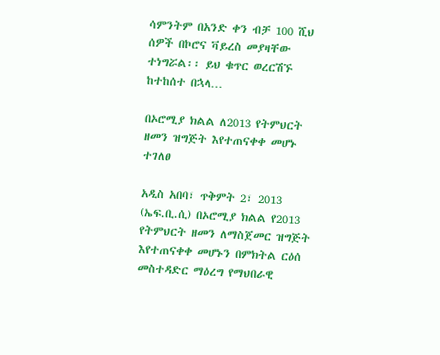ሳምንትም በአንድ ቀን ብቻ 100 ሺህ ሰዎች በኮሮና ቫይረስ መያዛቸው ተነግሯል፡፡ ይህ ቁጥር ወረርሽኙ ከተከሰተ በኋላ…

በኦሮሚያ ክልል ለ2013 የትምህርት ዘመን ዝግጅት እየተጠናቀቀ መሆኑ ተገለፀ

አዲስ አበባ፣ ጥቅምት 2፣ 2013 (ኤፍ.ቢ.ሲ) በኦሮሚያ ክልል የ2013 የትምህርት ዘመን ለማስጀመር ዝግጅት እየተጠናቀቀ መሆኑን በምክትል ርዕሰ መስተዳድር ማዕረግ የማህበራዊ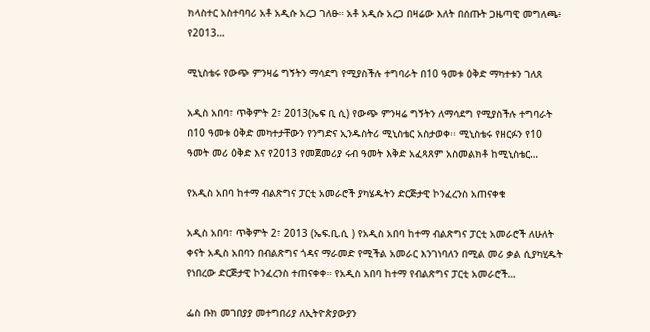ክላስተር አስተባባሪ አቶ አዲሱ አረጋ ገለፁ። አቶ አዲሱ አረጋ በዛሬው እለት በሰጡት ጋዜጣዊ መግለጫ፥ የ2013…

ሚኒስቴሩ የውጭ ምንዛሬ ግኝትን ማሳደግ የሚያስችሉ ተግባራት በ10 ዓመቱ ዕቅድ ማካተቱን ገለጸ

አዲስ አበባ፣ ጥቅምት 2፣ 2013(ኤፍ ቢ ሲ) የውጭ ምንዛሬ ግኝትን ለማሳደግ የሚያስችሉ ተግባራት በ10 ዓመቱ ዕቅድ መካተታቸውን የንግድና ኢንዱስትሪ ሚኒስቴር አስታወቀ፡፡ ሚኒስቴሩ የዘርፉን የ10 ዓመት መሪ ዕቅድ እና የ2013 የመጀመሪያ ሩብ ዓመት እቅድ አፈጻጸም አስመልክቶ ከሚኒስቴር…

የአዲስ አበባ ከተማ ብልጽግና ፓርቲ አመራሮች ያካሄዱትን ድርጅታዊ ኮንፈረንስ አጠናቀቁ

አዲስ አበባ፣ ጥቅምት 2፣ 2013 (ኤፍ.ቢ.ሲ ) የአዲስ አበባ ከተማ ብልጽግና ፓርቲ አመራሮች ለሁለት ቀናት አዲስ አበባን በብልጽግና ጎዳና ማራመድ የሚችል አመራር እንገነባለን በሚል መሪ ቃል ሲያካሂዱት የነበረው ድርጅታዊ ኮንፈረንስ ተጠናቀቀ። የአዲስ አበባ ከተማ የብልጽግና ፓርቲ አመራሮች…

ፌስ ቡክ መገበያያ መተግበሪያ ለኢትዮጵያውያን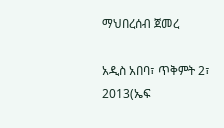ማህበረሰብ ጀመረ

አዲስ አበባ፣ ጥቅምት 2፣ 2013(ኤፍ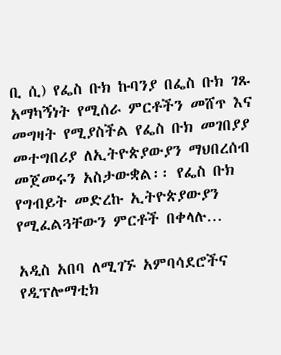ቢ ሲ) የፌስ ቡክ ኩባንያ በፌስ ቡክ ገጹ አማካኝነት የሚሰራ ምርቶችን መሸጥ እና መግዛት የሚያስችል የፌስ ቡክ መገበያያ መተግበሪያ ለኢትዮጵያውያን ማህበረሰብ መጀመሩን አስታውቋል፡፡ የፌስ ቡክ የግብይት መድረኩ ኢትዮጵያውያን የሚፈልጓቸውን ምርቶች በቀላሉ…

አዲስ አበባ ለሚገኙ አምባሳደሮችና የዲፕሎማቲክ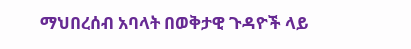ማህበረሰብ አባላት በወቅታዊ ጉዳዮች ላይ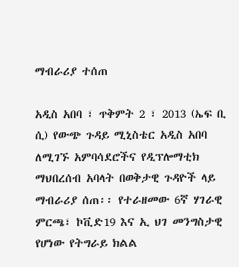ማብራሪያ ተሰጠ

አዲስ አበባ ፣ ጥቅምት 2 ፣ 2013 (ኤፍ ቢ ሲ) የውጭ ጉዳይ ሚኒስቴር አዲስ አበባ ለሚገኙ አምባሳደሮችና የዲፕሎማቲክ ማህበረሰብ አባላት በወቅታዊ ጉዳዮች ላይ ማብራሪያ ሰጠ፡፡ የተራዘመው 6ኛ ሃገራዊ ምርጫ፣ ኮቪድ19 እና ኢ ህገ መንግስታዊ የሆነው የትግራይ ክልል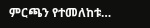ምርጫን የተመለከቱ…